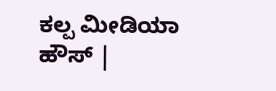ಕಲ್ಪ ಮೀಡಿಯಾ ಹೌಸ್ |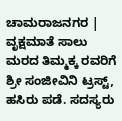ಚಾಮರಾಜನಗರ |
ವೃಕ್ಷಮಾತೆ ಸಾಲು ಮರದ ತಿಮ್ಮಕ್ಕ ರವರಿಗೆ ಶ್ರೀ ಸಂಜೀವಿನಿ ಟ್ರಸ್ಟ್, ಹಸಿರು ಪಡೆ. ಸದಸ್ಯರು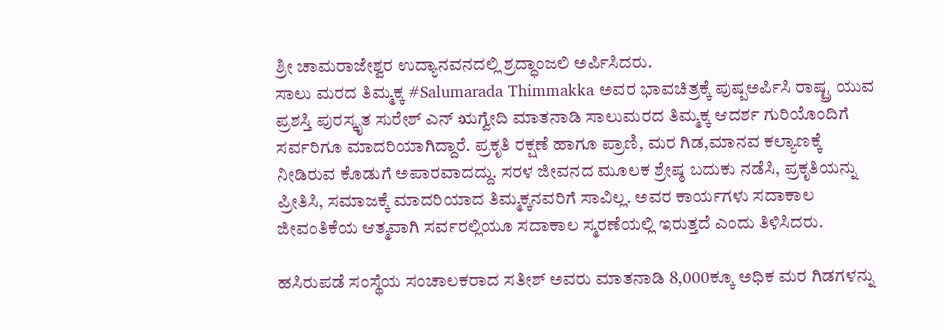ಶ್ರೀ ಚಾಮರಾಜೇಶ್ವರ ಉದ್ಯಾನವನದಲ್ಲಿ ಶ್ರದ್ಧಾಂಜಲಿ ಅರ್ಪಿಸಿದರು.
ಸಾಲು ಮರದ ತಿಮ್ಮಕ್ಕ #Salumarada Thimmakka ಅವರ ಭಾವಚಿತ್ರಕ್ಕೆ ಪುಷ್ಪಅರ್ಪಿಸಿ ರಾಷ್ಟ್ರ ಯುವ ಪ್ರಶಸ್ತಿ ಪುರಸ್ಕೃತ ಸುರೇಶ್ ಎನ್ ಋಗ್ವೇದಿ ಮಾತನಾಡಿ ಸಾಲುಮರದ ತಿಮ್ಮಕ್ಕ ಆದರ್ಶ ಗುರಿಯೊಂದಿಗೆ ಸರ್ವರಿಗೂ ಮಾದರಿಯಾಗಿದ್ದಾರೆ. ಪ್ರಕೃತಿ ರಕ್ಷಣೆ ಹಾಗೂ ಪ್ರಾಣಿ, ಮರ ಗಿಡ,ಮಾನವ ಕಲ್ಯಾಣಕ್ಕೆ ನೀಡಿರುವ ಕೊಡುಗೆ ಅಪಾರವಾದದ್ದು. ಸರಳ ಜೀವನದ ಮೂಲಕ ಶ್ರೇಷ್ಠ ಬದುಕು ನಡೆಸಿ, ಪ್ರಕೃತಿಯನ್ನು ಪ್ರೀತಿಸಿ, ಸಮಾಜಕ್ಕೆ ಮಾದರಿಯಾದ ತಿಮ್ಮಕ್ಕನವರಿಗೆ ಸಾವಿಲ್ಲ. ಅವರ ಕಾರ್ಯಗಳು ಸದಾಕಾಲ ಜೀವಂತಿಕೆಯ ಆತ್ಮವಾಗಿ ಸರ್ವರಲ್ಲಿಯೂ ಸದಾಕಾಲ ಸ್ಮರಣೆಯಲ್ಲಿ ಇರುತ್ತದೆ ಎಂದು ತಿಳಿಸಿದರು.

ಹಸಿರುಪಡೆ ಸಂಸ್ಥೆಯ ಸಂಚಾಲಕರಾದ ಸತೀಶ್ ಅವರು ಮಾತನಾಡಿ 8,000ಕ್ಕೂ ಅಧಿಕ ಮರ ಗಿಡಗಳನ್ನು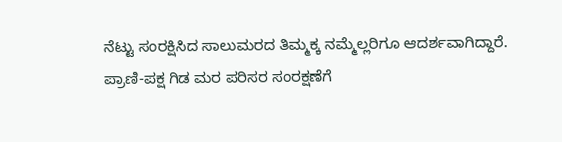ನೆಟ್ಟು ಸಂರಕ್ಷಿಸಿದ ಸಾಲುಮರದ ತಿಮ್ಮಕ್ಕ ನಮ್ಮೆಲ್ಲರಿಗೂ ಆದರ್ಶವಾಗಿದ್ದಾರೆ. ಪ್ರಾಣಿ-ಪಕ್ಷ ಗಿಡ ಮರ ಪರಿಸರ ಸಂರಕ್ಷಣೆಗೆ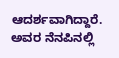ಆದರ್ಶವಾಗಿದ್ದಾರೆ. ಅವರ ನೆನಪಿನಲ್ಲಿ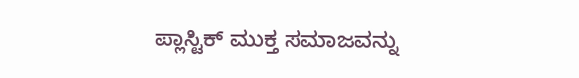ಪ್ಲಾಸ್ಟಿಕ್ ಮುಕ್ತ ಸಮಾಜವನ್ನು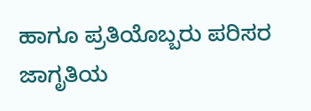ಹಾಗೂ ಪ್ರತಿಯೊಬ್ಬರು ಪರಿಸರ ಜಾಗೃತಿಯ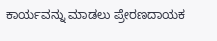ಕಾರ್ಯವನ್ನು ಮಾಡಲು ಪ್ರೇರಣದಾಯಕ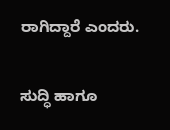ರಾಗಿದ್ದಾರೆ ಎಂದರು.

ಸುದ್ಧಿ ಹಾಗೂ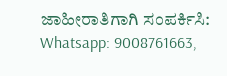ಜಾಹೀರಾತಿಗಾಗಿ ಸಂಪರ್ಕಿಸಿ: Whatsapp: 9008761663,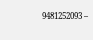9481252093 –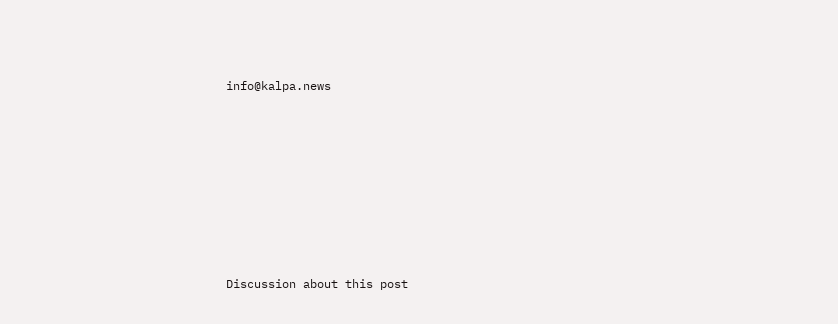info@kalpa.news










Discussion about this post